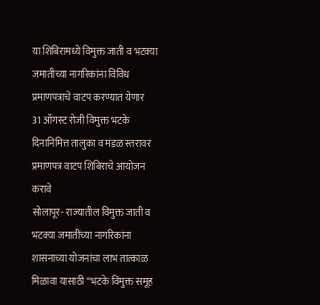या शिबिरामध्ये विमुक्त जाती व भटक्या जमातीच्या नागरिकांना विविध प्रमाणपत्राचे वाटप करण्यात येणार
31 ऑगस्ट रोजी विमुक्त भटके दिनानिमित्त तालुका व मंडळ स्तरावर प्रमाणपत्र वाटप शिबिराचे आयोजन करावे
सोलापूर- राज्यातील विमुक्त जाती व भटक्या जमातींच्या नागरिकांना शासनाच्या योजनांचा लाभ तात्काळ मिळावा यासाठी “भटके विमुक्त समूह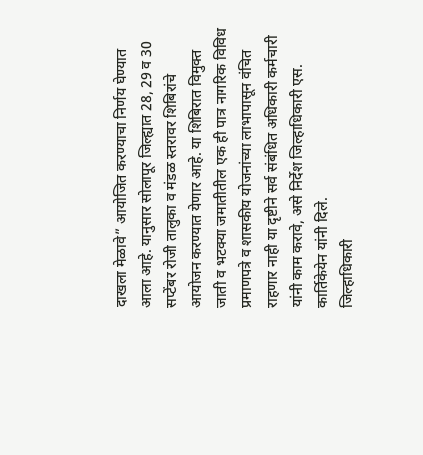दाखला मेळावे” आयोजित करण्याचा निर्णय घेण्यात आला आहे. यानुसार सोलापूर जिल्ह्यात 28, 29 व 30 सप्टेंबर रोजी तालुका व मंडळ स्तरावर शिबिरांचे आयोजन करण्यात येणार आहे. या शिबिरात विमुक्त जाती व भटक्या जमातीतील एक ही पात्र नागरिक विविध प्रमाणपत्रे व शासकीय योजनांच्या लाभापासून वंचित राहणार नाही या दृष्टीने सर्व संबंधित अधिकारी कर्मचारी यांनी काम करावे, असे निर्देश जिल्हाधिकारी एस. कार्तिकेयेन यांनी दिले.
जिल्हाधिकारी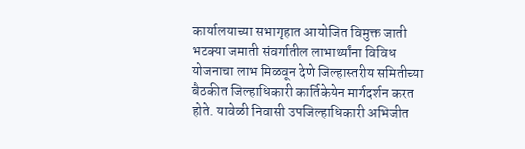कार्यालयाच्या सभागृहात आयोजित विमुक्त जाती भटक्या जमाती संवर्गातील लाभार्थ्यांना विविध योजनाचा लाभ मिळवून देणे जिल्हास्तरीय समितीच्या बैठकीत जिल्हाधिकारी कार्तिकेयेन मार्गदर्शन करत होते. यावेळी निवासी उपजिल्हाधिकारी अभिजीत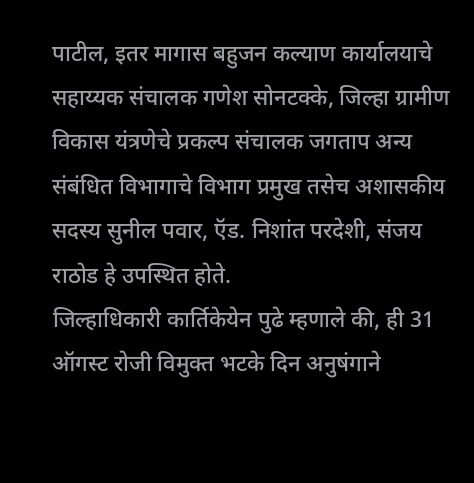पाटील, इतर मागास बहुजन कल्याण कार्यालयाचे सहाय्यक संचालक गणेश सोनटक्के, जिल्हा ग्रामीण विकास यंत्रणेचे प्रकल्प संचालक जगताप अन्य संबंधित विभागाचे विभाग प्रमुख तसेच अशासकीय सदस्य सुनील पवार, ऍड. निशांत परदेशी, संजय राठोड हे उपस्थित होते.
जिल्हाधिकारी कार्तिकेयेन पुढे म्हणाले की, ही 31 ऑगस्ट रोजी विमुक्त भटके दिन अनुषंगाने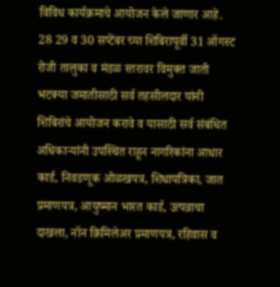विविध कार्यक्रमाचे आयोजन केले जाणार आहे. 28 29 व 30 सप्टेंबर च्या शिबिरापूर्वी 31 ऑगस्ट रोजी तालुका व मंडळ स्तरावर विमुक्त जाती भटक्या जमातीसाठी सर्व तहसीलदार यांनी शिबिरांचे आयोजन करावे व यासाठी सर्व संबंधित अधिकाऱ्यांनी उपस्थित राहून नागरिकांना आधार कार्ड, निवडणूक ओळखपत्र, शिधापत्रिका, जात प्रमाणपत्र, आयुष्मान भारत कार्ड, उत्पन्नाचा दाखला, नॉन क्रिमिलेअर प्रमाणपत्र, रहिवास व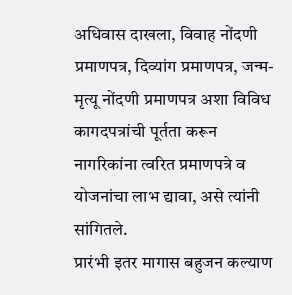अधिवास दाखला, विवाह नोंदणी प्रमाणपत्र, दिव्यांग प्रमाणपत्र, जन्म-मृत्यू नोंदणी प्रमाणपत्र अशा विविध कागदपत्रांची पूर्तता करून नागरिकांना त्वरित प्रमाणपत्रे व योजनांचा लाभ द्यावा, असे त्यांनी सांगितले.
प्रारंभी इतर मागास बहुजन कल्याण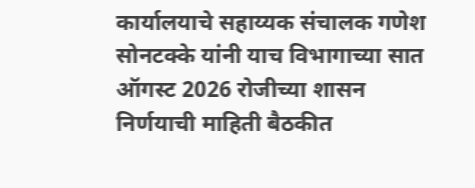कार्यालयाचे सहाय्यक संचालक गणेश सोनटक्के यांनी याच विभागाच्या सात ऑगस्ट 2026 रोजीच्या शासन निर्णयाची माहिती बैठकीत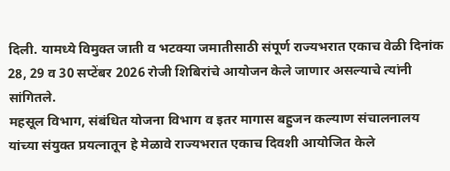दिली. यामध्ये विमुक्त जाती व भटक्या जमातीसाठी संपूर्ण राज्यभरात एकाच वेळी दिनांक 28, 29 व 30 सप्टेंबर 2026 रोजी शिबिरांचे आयोजन केले जाणार असल्याचे त्यांनी सांगितले.
महसूल विभाग, संबंधित योजना विभाग व इतर मागास बहुजन कल्याण संचालनालय यांच्या संयुक्त प्रयत्नातून हे मेळावे राज्यभरात एकाच दिवशी आयोजित केले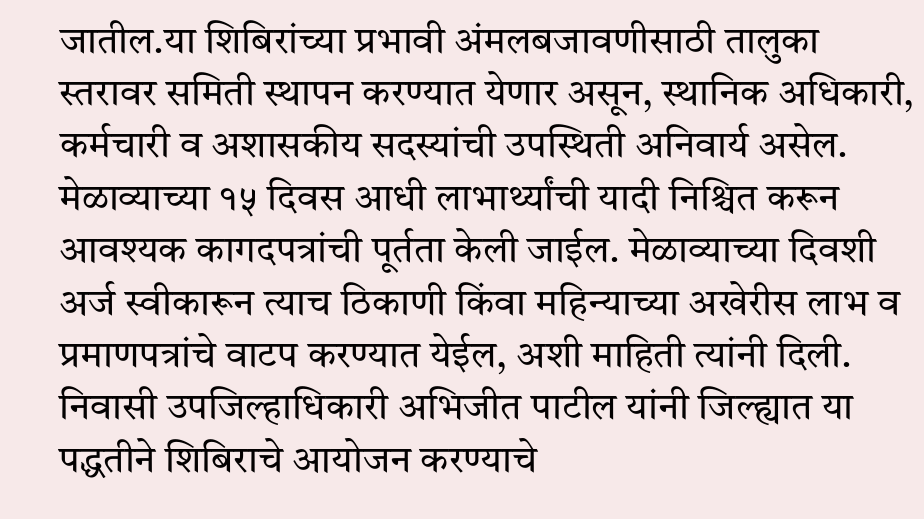जातील.या शिबिरांच्या प्रभावी अंमलबजावणीसाठी तालुका स्तरावर समिती स्थापन करण्यात येणार असून, स्थानिक अधिकारी, कर्मचारी व अशासकीय सदस्यांची उपस्थिती अनिवार्य असेल. मेळाव्याच्या १५ दिवस आधी लाभार्थ्यांची यादी निश्चित करून आवश्यक कागदपत्रांची पूर्तता केली जाईल. मेळाव्याच्या दिवशी अर्ज स्वीकारून त्याच ठिकाणी किंवा महिन्याच्या अखेरीस लाभ व प्रमाणपत्रांचे वाटप करण्यात येईल, अशी माहिती त्यांनी दिली.
निवासी उपजिल्हाधिकारी अभिजीत पाटील यांनी जिल्ह्यात या पद्धतीने शिबिराचे आयोजन करण्याचे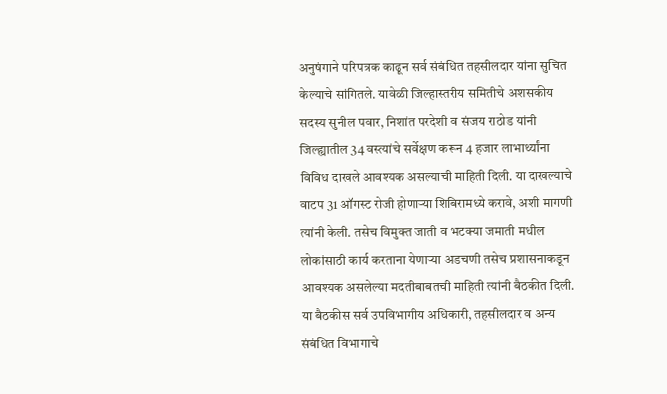अनुषंगाने परिपत्रक काढून सर्व संबंधित तहसीलदार यांना सुचित केल्याचे सांगितले. यावेळी जिल्हास्तरीय समितीचे अशसकीय सदस्य सुनील पवार, निशांत परदेशी व संजय राठोड यांनी जिल्ह्यातील 34 वस्त्यांचे सर्वेक्षण करून 4 हजार लाभार्थ्यांना विविध दाखले आवश्यक असल्याची माहिती दिली. या दाखल्याचे वाटप 31 ऑगस्ट रोजी होणाऱ्या शिबिरामध्ये करावे, अशी मागणी त्यांनी केली. तसेच विमुक्त जाती व भटक्या जमाती मधील लोकांसाठी कार्य करताना येणाऱ्या अडचणी तसेच प्रशासनाकडून आवश्यक असलेल्या मदतीबाबतची माहिती त्यांनी बैठकीत दिली.
या बैठकीस सर्व उपविभागीय अधिकारी, तहसीलदार व अन्य संबंधित विभागाचे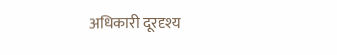अधिकारी दूरदृश्य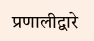प्रणालीद्वारे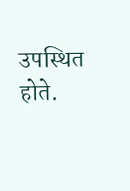उपस्थित होते.